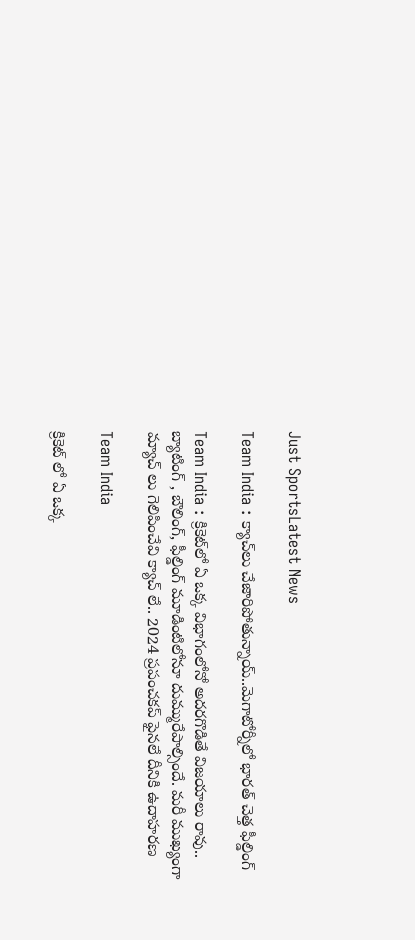Just SportsLatest News

Team India : క్యాచ్‌లు చేజారిపోతున్నాయ్..మెగాటోర్నీలో భారత్ చెత్త ఫీల్డింగ్

Team India : క్రికెట్‌లో ఏ ఒక్క విభాగంలోనో అదరగొడితే విజయాలు రావు.. బ్యాటింగ్ , బౌలింగ్, ఫీల్డింగ్ మూడింటిలోనూ దుమ్మురేపాల్సిందే. మరీ ముఖ్యంగా మ్యాచ్ లు గెలిపించేవి క్యాచ్ లే.. 2024 ప్రపంచకప్ ఫైనలే దీనికి ఉదాహరణ

Team India

క్రికెట్ లో ఏ ఒక్క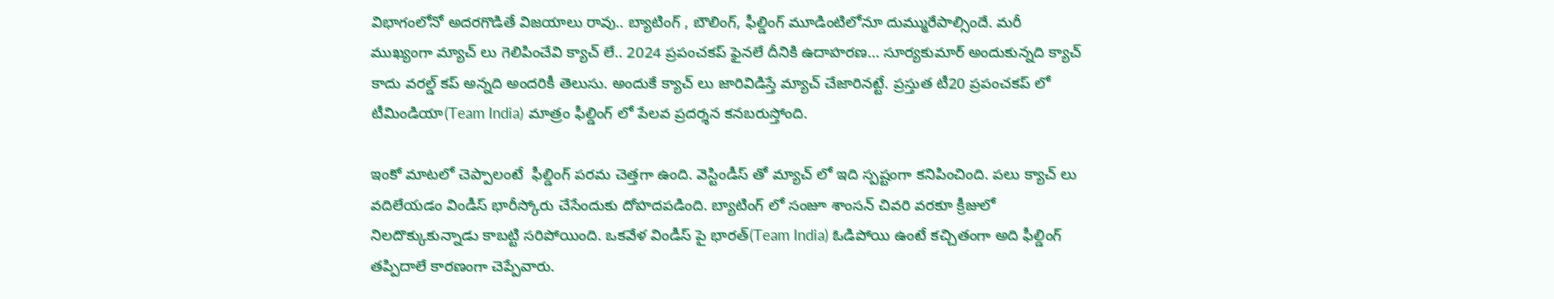విభాగంలోనో అదరగొడితే విజయాలు రావు.. బ్యాటింగ్ , బౌలింగ్, ఫీల్డింగ్ మూడింటిలోనూ దుమ్మురేపాల్సిందే. మరీ ముఖ్యంగా మ్యాచ్ లు గెలిపించేవి క్యాచ్ లే.. 2024 ప్రపంచకప్ ఫైనలే దీనికి ఉదాహరణ… సూర్యకుమార్ అందుకున్నది క్యాచ్ కాదు వరల్డ్ కప్ అన్నది అందరికీ తెలుసు. అందుకే క్యాచ్ లు జారివిడిస్తే మ్యాచ్ చేజారినట్టే. ప్రస్తుత టీ20 ప్రపంచకప్ లో టీమిండియా(Team India) మాత్రం ఫీల్డింగ్ లో పేలవ ప్రదర్శన కనబరుస్తోంది.

ఇంకో మాటలో చెప్పాలంటే  ఫీల్డింగ్ పరమ చెత్తగా ఉంది. వెస్టిండీస్ తో మ్యాచ్ లో ఇది స్పష్టంగా కనిపించింది. పలు క్యాచ్ లు వదిలేయడం విండీస్ భారీస్కోరు చేసేందుకు దోహదపడింది. బ్యాటింగ్ లో సంజూ శాంసన్ చివరి వరకూ క్రీజులో నిలదొక్కుకున్నాడు కాబట్టి సరిపోయింది. ఒకవేళ విండీస్ పై భారత్(Team India) ఓడిపోయి ఉంటే కచ్చితంగా అది ఫీల్డింగ్ తప్పిదాలే కారణంగా చెప్పేవారు.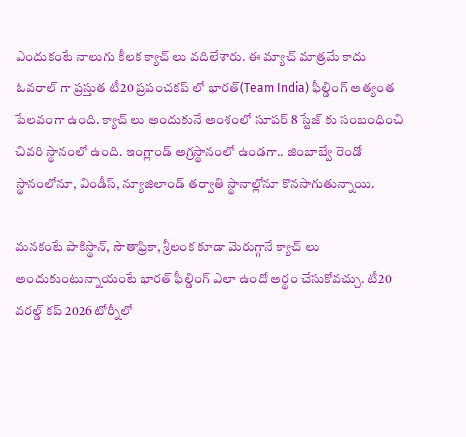ఎందుకంటే నాలుగు కీలక క్యాచ్ లు వదిలేశారు. ఈ మ్యాచ్ మాత్రమే కాదు ఓవరాల్ గా ప్రస్తుత టీ20 ప్రపంచకప్ లో భారత్(Team India) ఫీల్డింగ్ అత్యంత పేలవంగా ఉంది. క్యాచ్ లు అందుకునే అంశంలో సూపర్ 8 స్టేజ్ కు సంబంధించి చివరి స్థానంలో ఉంది. ఇంగ్లాండ్ అగ్రస్థానంలో ఉండగా.. జింబాబ్వే రెండో స్థానంలోనూ, విండీస్, న్యూజిలాండ్ తర్వాతి స్థానాల్లోనూ కొనసాగుతున్నాయి.

మనకంటే పాకిస్థాన్, సౌతాఫ్రికా, శ్రీలంక కూడా మెరుగ్గానే క్యాచ్ లు అందుకుంటున్నాయంటే భారత్ ఫీల్డింగ్ ఎలా ఉందో అర్థం చేసుకోవచ్చు. టీ20 వరల్డ్ కప్ 2026 టోర్నీలో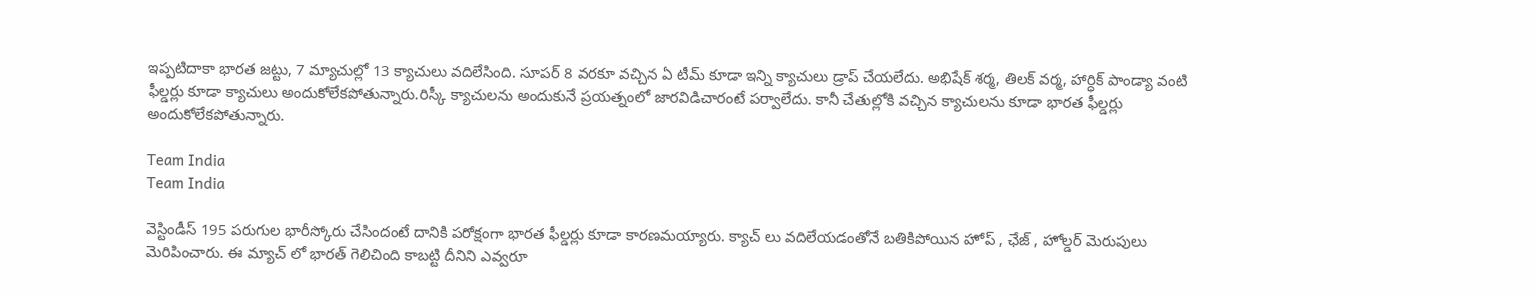ఇప్పటిదాకా భారత జట్టు, 7 మ్యాచుల్లో 13 క్యాచులు వదిలేసింది. సూపర్ 8 వరకూ వచ్చిన ఏ టీమ్ కూడా ఇన్ని క్యాచులు డ్రాప్ చేయలేదు. అభిషేక్ శర్మ, తిలక్ వర్మ, హార్ధిక్ పాండ్యా వంటి ఫీల్డర్లు కూడా క్యాచులు అందుకోలేకపోతున్నారు.రిస్కీ క్యాచులను అందుకునే ప్రయత్నంలో జారవిడిచారంటే పర్వాలేదు. కానీ చేతుల్లోకి వచ్చిన క్యాచులను కూడా భారత ఫీల్డర్లు అందుకోలేకపోతున్నారు.

Team India
Team India

వెస్టిండీస్ 195 పరుగుల భారీస్కోరు చేసిందంటే దానికి పరోక్షంగా భారత ఫీల్డర్లు కూడా కారణమయ్యారు. క్యాచ్ లు వదిలేయడంతోనే బతికిపోయిన హోప్ , ఛేజ్ , హోల్డర్ మెరుపులు మెరిపించారు. ఈ మ్యాచ్ లో భారత్ గెలిచింది కాబట్టి దీనిని ఎవ్వరూ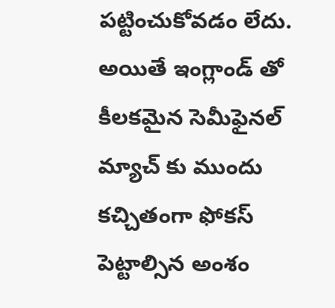పట్టించుకోవడం లేదు. అయితే ఇంగ్లాండ్ తో కీలకమైన సెమీఫైనల్ మ్యాచ్ కు ముందు కచ్చితంగా ఫోకస్ పెట్టాల్సిన అంశం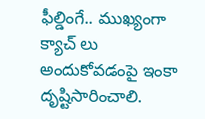ఫీల్డింగే.. ముఖ్యంగా క్యాచ్ లు అందుకోవడంపై ఇంకా దృష్టిసారించాలి.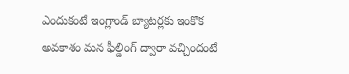ఎందుకంటే ఇంగ్లాండ్ బ్యాటర్లకు ఇంకొక అవకాశం మన ఫీల్డింగ్ ద్వారా వచ్చిందంటే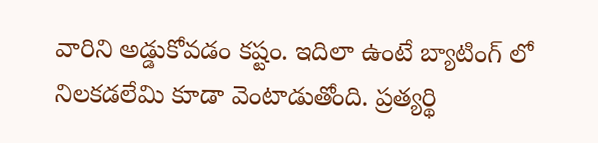వారిని అడ్డుకోవడం కష్టం. ఇదిలా ఉంటే బ్యాటింగ్ లో నిలకడలేమి కూడా వెంటాడుతోంది. ప్రత్యర్థి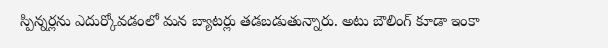స్పిన్నర్లను ఎదుర్కోవడంలో మన బ్యాటర్లు తడబడుతున్నారు. అటు బౌలింగ్ కూడా ఇంకా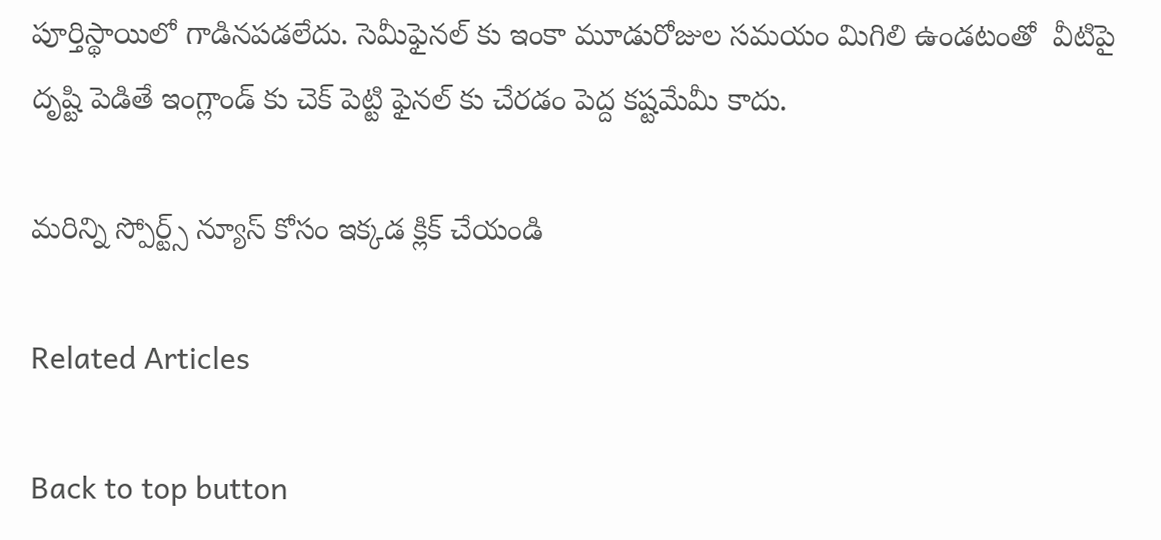పూర్తిస్థాయిలో గాడినపడలేదు. సెమీఫైనల్ కు ఇంకా మూడురోజుల సమయం మిగిలి ఉండటంతో  వీటిపై దృష్టి పెడితే ఇంగ్లాండ్ కు చెక్ పెట్టి ఫైనల్ కు చేరడం పెద్ద కష్టమేమీ కాదు.

మరిన్ని స్పోర్ట్స్ న్యూస్ కోసం ఇక్కడ క్లిక్ చేయండి

Related Articles

Back to top button